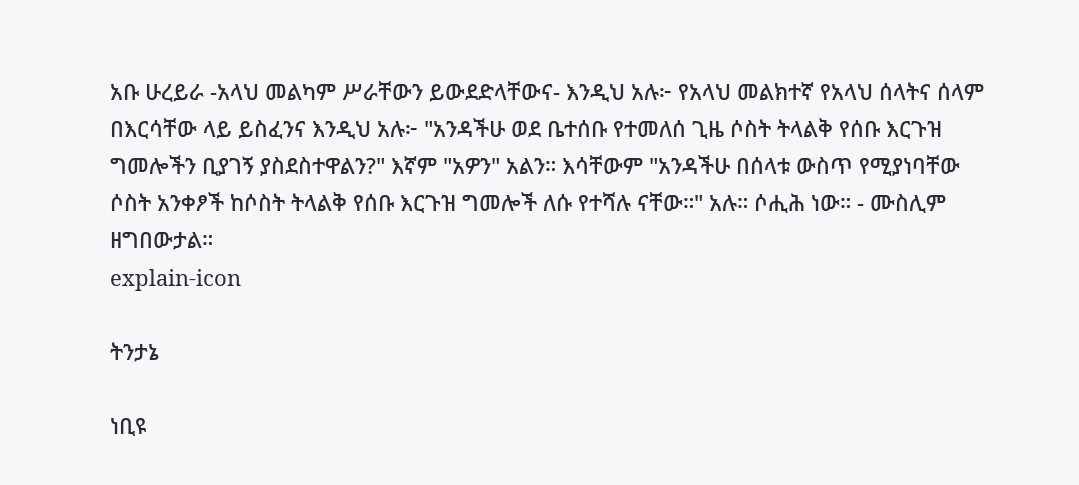አቡ ሁረይራ -አላህ መልካም ሥራቸውን ይውደድላቸውና- እንዲህ አሉ፦ የአላህ መልክተኛ የአላህ ሰላትና ሰላም በእርሳቸው ላይ ይስፈንና እንዲህ አሉ፦ "አንዳችሁ ወደ ቤተሰቡ የተመለሰ ጊዜ ሶስት ትላልቅ የሰቡ እርጉዝ ግመሎችን ቢያገኝ ያስደስተዋልን?" እኛም "አዎን" አልን። እሳቸውም "አንዳችሁ በሰላቱ ውስጥ የሚያነባቸው ሶስት አንቀፆች ከሶስት ትላልቅ የሰቡ እርጉዝ ግመሎች ለሱ የተሻሉ ናቸው።" አሉ። ሶሒሕ ነው። - ሙስሊም ዘግበውታል።
explain-icon

ትንታኔ

ነቢዩ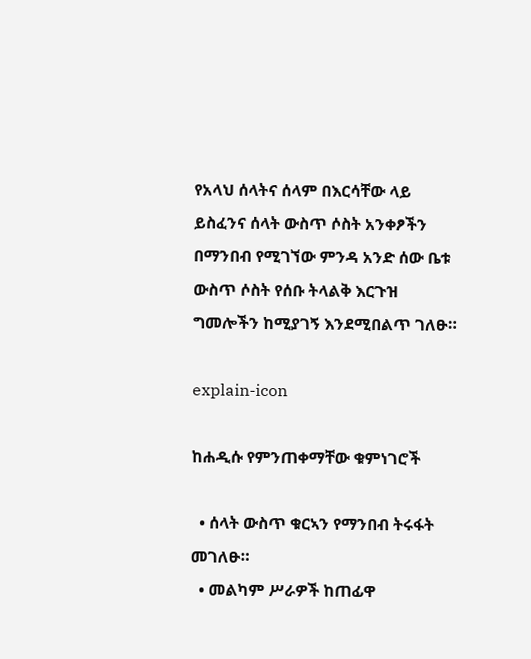የአላህ ሰላትና ሰላም በእርሳቸው ላይ ይስፈንና ሰላት ውስጥ ሶስት አንቀፆችን በማንበብ የሚገኘው ምንዳ አንድ ሰው ቤቱ ውስጥ ሶስት የሰቡ ትላልቅ እርጉዝ ግመሎችን ከሚያገኝ እንደሚበልጥ ገለፁ።

explain-icon

ከሐዲሱ የምንጠቀማቸው ቁምነገሮች

  • ሰላት ውስጥ ቁርኣን የማንበብ ትሩፋት መገለፁ።
  • መልካም ሥራዎች ከጠፊዋ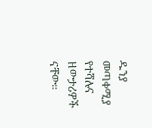ዱንያ መጣቀሚያ የተሻሉና ዘውታሪዎች ናቸው።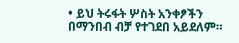• ይህ ትሩፋት ሦስት አንቀፆችን በማንበብ ብቻ የተገደበ አይደለም።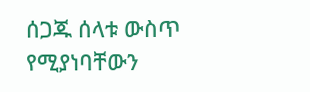ሰጋጁ ሰላቱ ውስጥ የሚያነባቸውን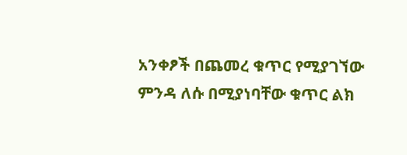አንቀፆች በጨመረ ቁጥር የሚያገኘው ምንዳ ለሱ በሚያነባቸው ቁጥር ልክ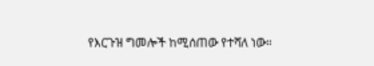የእርጉዝ ግመሎች ከሚሰጠው የተሻለ ነው።